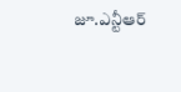జూ.ఎన్టీఆర్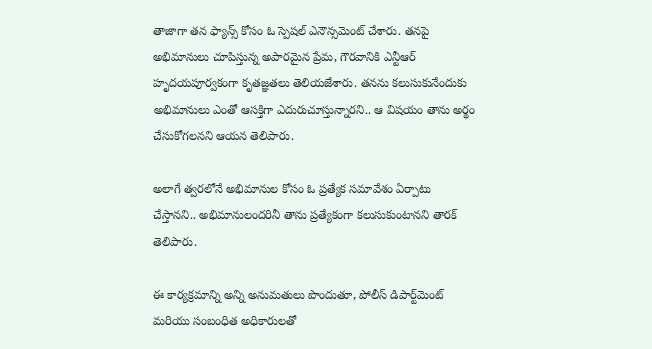తాజాగా తన ఫ్యాన్స్ కోసం ఓ స్పెషల్ ఎనౌన్సమెంట్ చేశారు. తనపై అభిమానులు చూపిస్తున్న అపారమైన ప్రేమ, గౌరవానికి ఎన్టీఆర్ హృదయపూర్వకంగా కృతజ్ఞతలు తెలియజేశారు. తనను కలుసుకునేందుకు అభిమానులు ఎంతో ఆసక్తిగా ఎదురుచూస్తున్నారని.. ఆ విషయం తాను అర్థం చేసుకోగలనని ఆయన తెలిపారు.

అలాగే త్వరలోనే అభిమానుల కోసం ఓ ప్రత్యేక సమావేశం ఏర్పాటు చేస్తానని.. అభిమానులందరినీ తాను ప్రత్యేకంగా కలుసుకుంటానని తారక్ తెలిపారు.

ఈ కార్యక్రమాన్ని అన్ని అనుమతులు పొందుతూ, పోలీస్ డిపార్ట్‌మెంట్ మరియు సంబంధిత అధికారులతో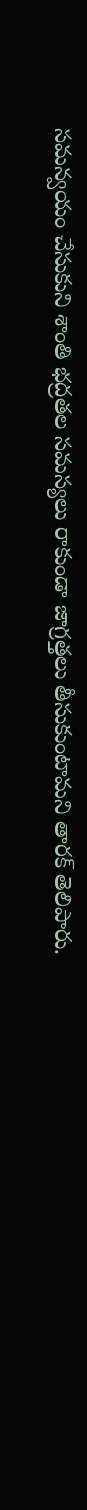సమన్వయం చేసుకుని శాంతి భద్రతల సమస్యలు రాకుండా జాగ్రత్తలు తీసుకుంటామని తారక్ తెలిపారు.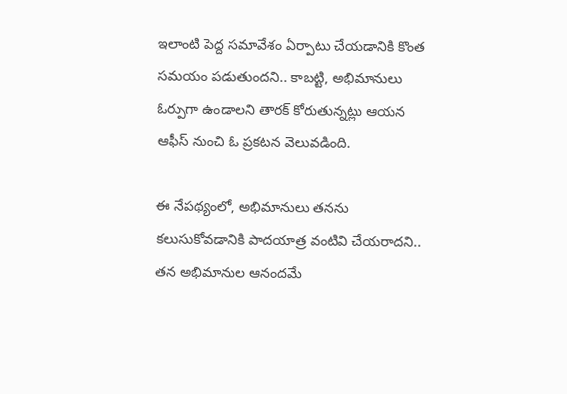ఇలాంటి పెద్ద సమావేశం ఏర్పాటు చేయడానికి కొంత సమయం పడుతుందని.. కాబట్టి, అభిమానులు ఓర్పుగా ఉండాలని తారక్ కోరుతున్నట్లు ఆయన ఆఫీస్ నుంచి ఓ ప్రకటన వెలువడింది.

ఈ నేపథ్యంలో, అభిమానులు తనను కలుసుకోవడానికి పాదయాత్ర వంటివి చేయరాదని.. తన అభిమానుల ఆనందమే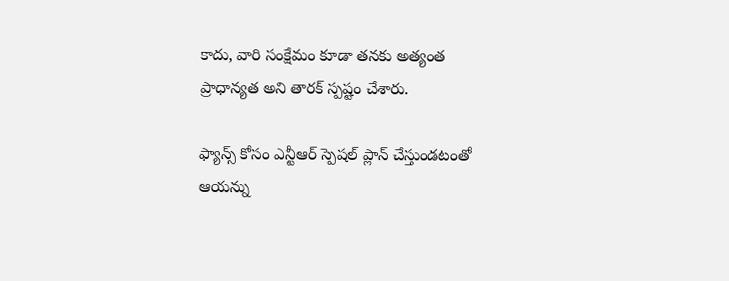కాదు, వారి సంక్షేమం కూడా తనకు అత్యంత ప్రాధాన్యత అని తారక్ స్పష్టం చేశారు.

ఫ్యాన్స్ కోసం ఎన్టీఆర్ స్పెషల్ ప్లాన్ చేస్తుండటంతో ఆయన్ను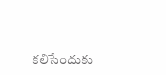కలిసేందుకు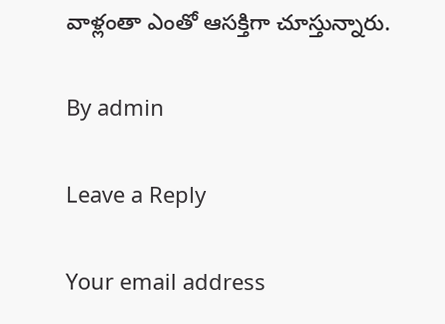వాళ్లంతా ఎంతో ఆసక్తిగా చూస్తున్నారు.

By admin

Leave a Reply

Your email address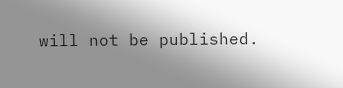will not be published.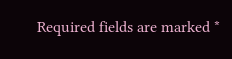Required fields are marked *